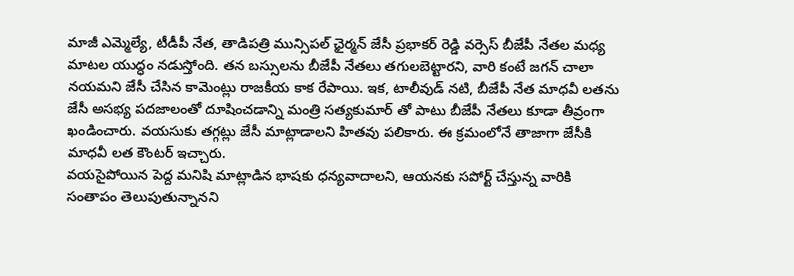మాజీ ఎమ్మెల్యే, టీడీపీ నేత, తాడిపత్రి మున్సిపల్ ఛైర్మన్ జేసీ ప్రభాకర్ రెడ్డి వర్సెస్ బీజేపీ నేతల మధ్య మాటల యుద్ధం నడుస్తోంది. తన బస్సులను బీజేపీ నేతలు తగులబెట్టారని, వారి కంటే జగన్ చాలా నయమని జేసీ చేసిన కామెంట్లు రాజకీయ కాక రేపాయి. ఇక, టాలీవుడ్ నటి, బీజేపీ నేత మాధవీ లతను జేసీ అసభ్య పదజాలంతో దూషించడాన్ని మంత్రి సత్యకుమార్ తో పాటు బీజేపీ నేతలు కూడా తీవ్రంగా ఖండించారు. వయసుకు తగ్గట్లు జేసీ మాట్లాడాలని హితవు పలికారు. ఈ క్రమంలోనే తాజాగా జేసీకి మాధవీ లత కౌంటర్ ఇచ్చారు.
వయసైపోయిన పెద్ద మనిషి మాట్లాడిన భాషకు ధన్యవాదాలని, ఆయనకు సపోర్ట్ చేస్తున్న వారికి సంతాపం తెలుపుతున్నానని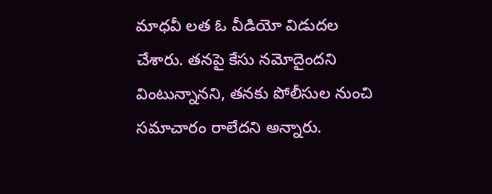మాధవీ లత ఓ వీడియో విడుదల చేశారు. తనపై కేసు నమోదైందని వింటున్నానని, తనకు పోలీసుల నుంచి సమాచారం రాలేదని అన్నారు.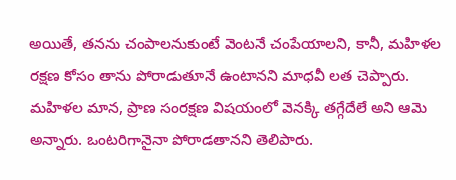అయితే, తనను చంపాలనుకుంటే వెంటనే చంపేయాలని, కానీ, మహిళల రక్షణ కోసం తాను పోరాడుతూనే ఉంటానని మాధవీ లత చెప్పారు.
మహిళల మాన, ప్రాణ సంరక్షణ విషయంలో వెనక్కి తగ్గేదేలే అని ఆమె అన్నారు. ఒంటరిగానైనా పోరాడతానని తెలిపారు.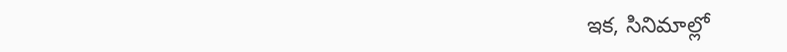ఇక, సినిమాల్లో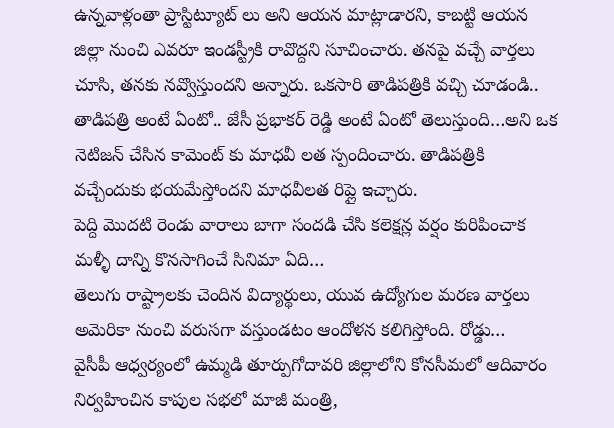ఉన్నవాళ్లంతా ప్రాస్టిట్యూట్ లు అని ఆయన మాట్లాడారని, కాబట్టి ఆయన జిల్లా నుంచి ఎవరూ ఇండస్ట్రీకి రావొద్దని సూచించారు. తనపై వచ్చే వార్తలు చూసి, తనకు నవ్వొస్తుందని అన్నారు. ఒకసారి తాడిపత్రికి వచ్చి చూడండి.. తాడిపత్రి అంటే ఏంటో.. జేసీ ప్రభాకర్ రెడ్డి అంటే ఏంటో తెలుస్తుంది…అని ఒక నెటిజన్ చేసిన కామెంట్ కు మాధవీ లత స్పందించారు. తాడిపత్రికి వచ్చేందుకు భయమేస్తోందని మాధవీలత రిప్లై ఇచ్చారు.
పెద్ది మొదటి రెండు వారాలు బాగా సందడి చేసి కలెక్షన్ల వర్షం కురిపించాక మళ్ళీ దాన్ని కొనసాగించే సినిమా ఏది…
తెలుగు రాష్ట్రాలకు చెందిన విద్యార్థులు, యువ ఉద్యోగుల మరణ వార్తలు అమెరికా నుంచి వరుసగా వస్తుండటం ఆందోళన కలిగిస్తోంది. రోడ్డు…
వైసీపీ ఆధ్వర్యంలో ఉమ్మడి తూర్పుగోదావరి జిల్లాలోని కోనసీమలో ఆదివారం నిర్వహించిన కాపుల సభలో మాజీ మంత్రి,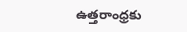ఉత్తరాంధ్రకు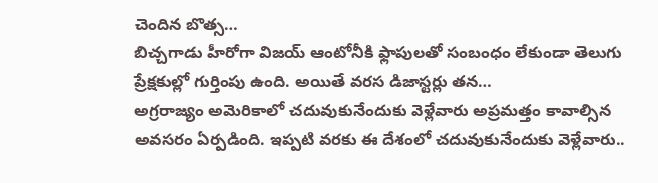చెందిన బొత్స…
బిచ్చగాడు హీరోగా విజయ్ ఆంటోనీకి ఫ్లాపులతో సంబంధం లేకుండా తెలుగు ప్రేక్షకుల్లో గుర్తింపు ఉంది. అయితే వరస డిజాస్టర్లు తన…
అగ్రరాజ్యం అమెరికాలో చదువుకునేందుకు వెళ్లేవారు అప్రమత్తం కావాల్సిన అవసరం ఏర్పడింది. ఇప్పటి వరకు ఈ దేశంలో చదువుకునేందుకు వెళ్లేవారు..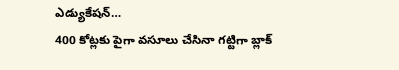ఎడ్యుకేషన్…
400 కోట్లకు పైగా వసూలు చేసినా గట్టిగా బ్లాక్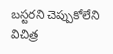బస్టరని చెప్పుకోలేని విచిత్ర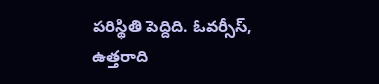పరిస్థితి పెద్దిది. ఓవర్సీస్, ఉత్తరాది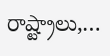రాష్ట్రాలు,…